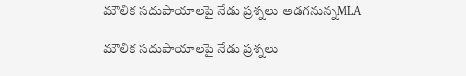మౌలిక సదుపాయాలపై నేడు ప్రశ్నలు అడగనున్నMLA

మౌలిక సదుపాయాలపై నేడు ప్రశ్నలు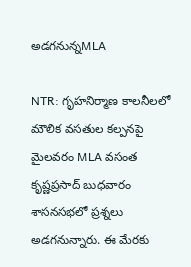అడగనున్నMLA

NTR: గృహనిర్మాణ కాలనీలలో మౌలిక వసతుల కల్పనపై మైలవరం MLA వసంత కృష్ణప్రసాద్ బుధవారం శాసనసభలో ప్రశ్నలు అడగనున్నారు. ఈ మేరకు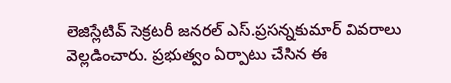లెజిస్లేటివ్ సెక్రటరీ జనరల్ ఎస్.ప్రసన్నకుమార్ వివరాలు వెల్లడించారు. ప్రభుత్వం ఏర్పాటు చేసిన ఈ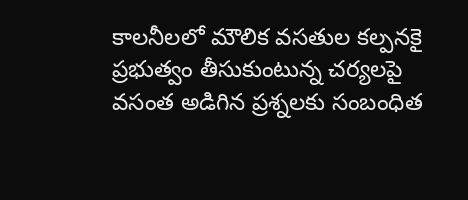కాలనీలలో మౌలిక వసతుల కల్పనకై ప్రభుత్వం తీసుకుంటున్న చర్యలపై వసంత అడిగిన ప్రశ్నలకు సంబంధిత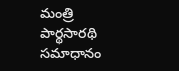మంత్రి పార్థసారథి సమాధానం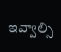ఇవ్వాల్సి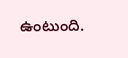ఉంటుంది.